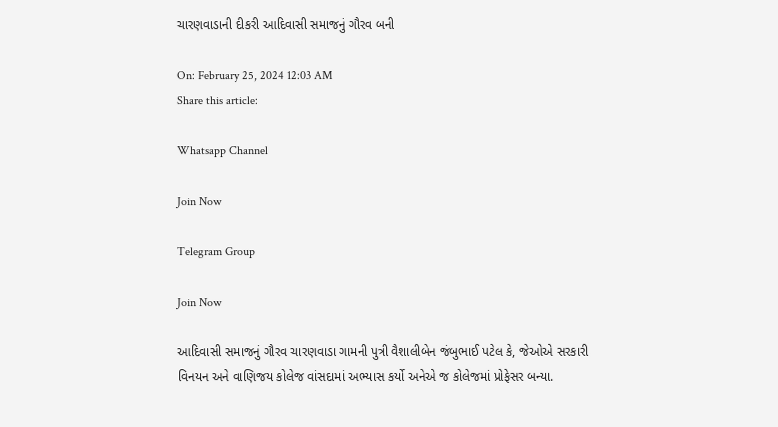ચારણવાડાની દીકરી આદિવાસી સમાજનું ગૌરવ બની

On: February 25, 2024 12:03 AM
Share this article:

Whatsapp Channel

Join Now

Telegram Group

Join Now

આદિવાસી સમાજનું ગૌરવ ચારણવાડા ગામની પુત્રી વૈશાલીબેન જંબુભાઈ પટેલ કે, જેઓએ સરકારી
વિનયન અને વાણિજય કોલેજ વાંસદામાં અભ્યાસ કર્યો અનેએ જ કોલેજમાં પ્રોફેસર બન્યા.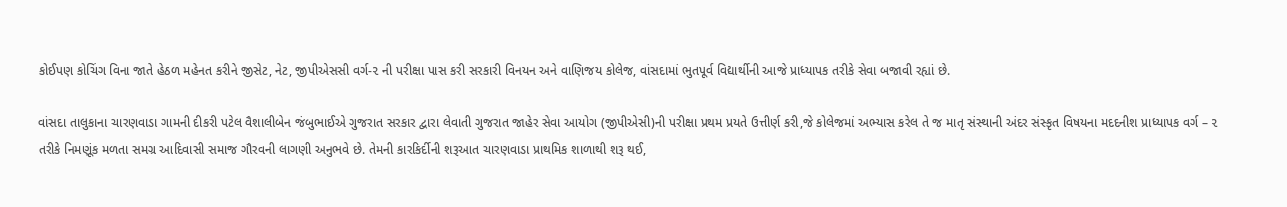કોઈપણ કોચિંગ વિના જાતે હેઠળ મહેનત કરીને જીસેટ, નેટ, જીપીએસસી વર્ગ-૨ ની પરીક્ષા પાસ કરી સરકારી વિનયન અને વાણિજય કોલેજ, વાંસદામાં ભુતપૂર્વ વિદ્યાર્થીની આજે પ્રાધ્યાપક તરીકે સેવા બજાવી રહ્યાં છે.

વાંસદા તાલુકાના ચારણવાડા ગામની દીકરી પટેલ વૈશાલીબેન જંબુભાઈએ ગુજરાત સરકાર દ્વારા લેવાતી ગુજરાત જાહેર સેવા આયોગ (જીપીએસી)ની પરીક્ષા પ્રથમ પ્રયતે ઉત્તીર્ણ કરી,જે કોલેજમાં અભ્યાસ કરેલ તે જ માતૃ સંસ્થાની અંદર સંસ્કૃત વિષયના મદદનીશ પ્રાધ્યાપક વર્ગ – ૨ તરીકે નિમણૂંક મળતા સમગ્ર આદિવાસી સમાજ ગૌરવની લાગણી અનુભવે છે. તેમની કારકિર્દીની શરૂઆત ચારણવાડા પ્રાથમિક શાળાથી શરૂ થઈ,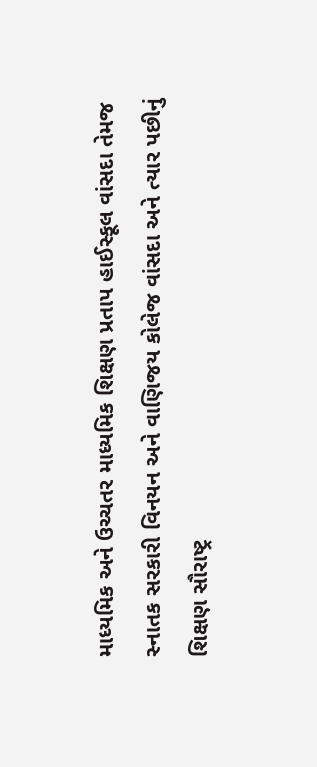માધ્યમિક અને ઉચ્ચતર માધ્યમિક શિક્ષણ પ્રતાપ હાઈસ્કૂલ વાંસદા તેમજ સ્નાતક સરકારી વિનયન અને વાણિજય કોલેજ વાંસદા અને ત્યાર પછીનું શિક્ષણ સૌરાષ્ટ્ર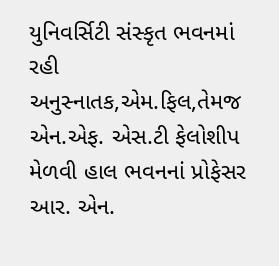યુનિવર્સિટી સંસ્કૃત ભવનમાં રહી અનુસ્નાતક,એમ.ફિલ,તેમજ એન.એફ. એસ.ટી ફેલોશીપ મેળવી હાલ ભવનનાં પ્રોફેસર આર. એન.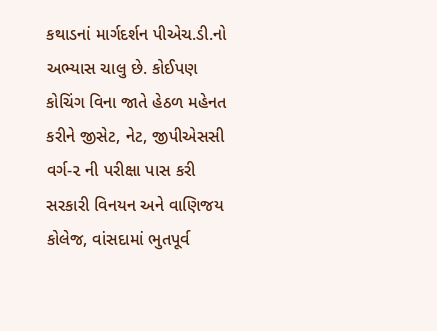કથાડનાં માર્ગદર્શન પીએચ.ડી.નો અભ્યાસ ચાલુ છે. કોઈપણ કોચિંગ વિના જાતે હેઠળ મહેનત કરીને જીસેટ, નેટ, જીપીએસસી વર્ગ-૨ ની પરીક્ષા પાસ કરી સરકારી વિનયન અને વાણિજય કોલેજ, વાંસદામાં ભુતપૂર્વ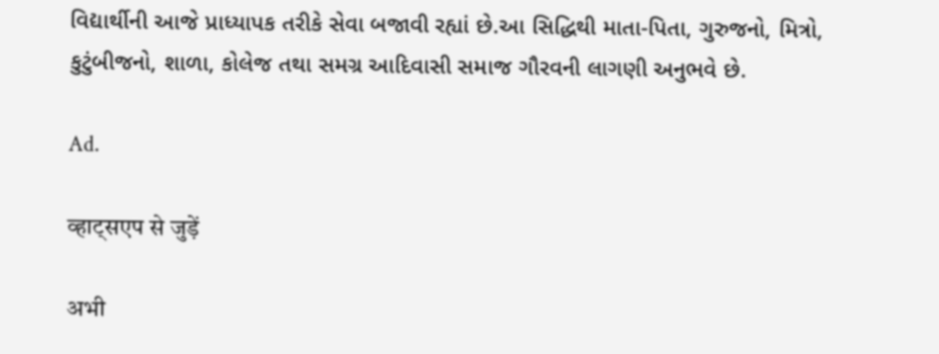વિદ્યાર્થીની આજે પ્રાધ્યાપક તરીકે સેવા બજાવી રહ્યાં છે.આ સિદ્ધિથી માતા-પિતા, ગુરુજનો, મિત્રો, કુટુંબીજનો, શાળા, કોલેજ તથા સમગ્ર આદિવાસી સમાજ ગૌરવની લાગણી અનુભવે છે.

Ad.

व्हाट्सएप से जुड़ें

अभी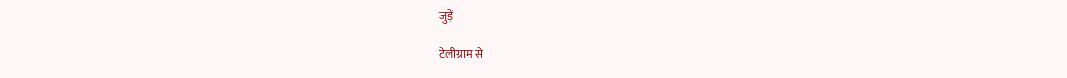जुड़ें

टेलीग्राम से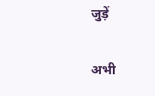जुड़ें

अभी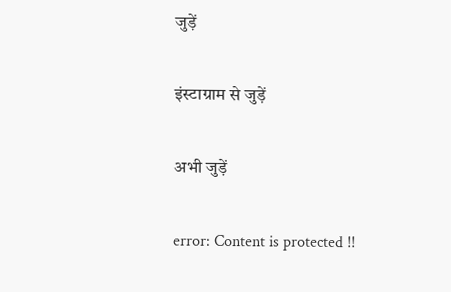जुड़ें

इंस्टाग्राम से जुड़ें

अभी जुड़ें

error: Content is protected !!